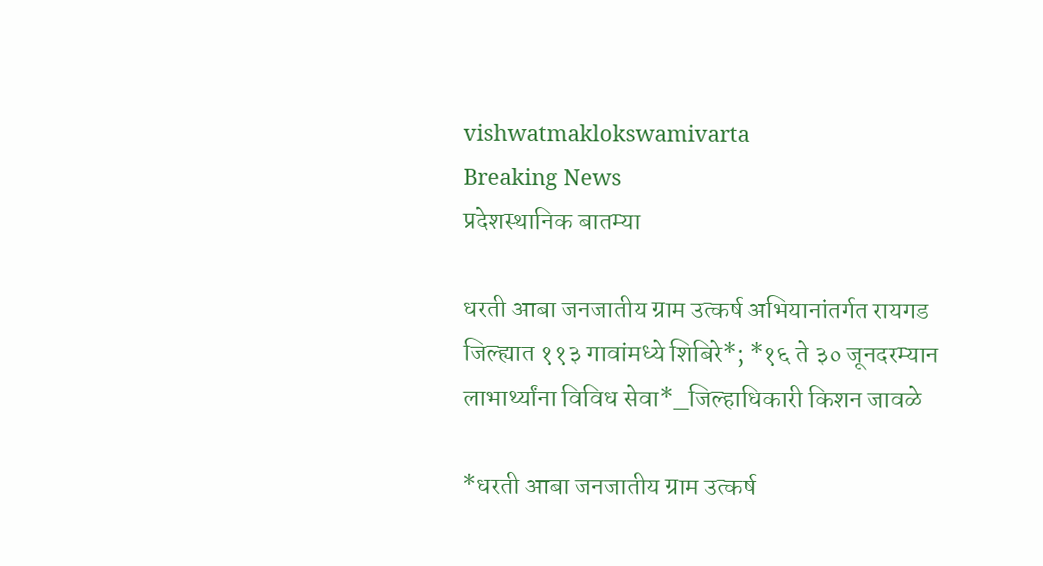vishwatmaklokswamivarta
Breaking News
प्रदेशस्थानिक बातम्या

धरती आबा जनजातीय ग्राम उत्कर्ष अभियानांतर्गत रायगड जिल्ह्यात ११३ गावांमध्ये शिबिरे*; *१६ ते ३० जूनदरम्यान लाभार्थ्यांना विविध सेवा*_जिल्हाधिकारी किशन जावळे

*धरती आबा जनजातीय ग्राम उत्कर्ष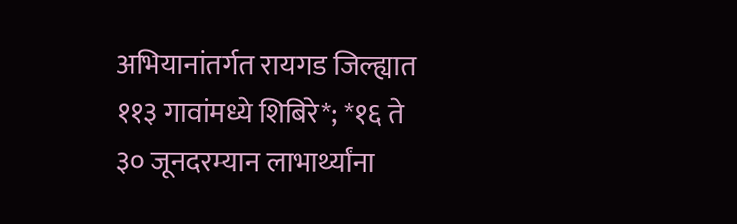अभियानांतर्गत रायगड जिल्ह्यात ११३ गावांमध्ये शिबिरे*; *१६ ते ३० जूनदरम्यान लाभार्थ्यांना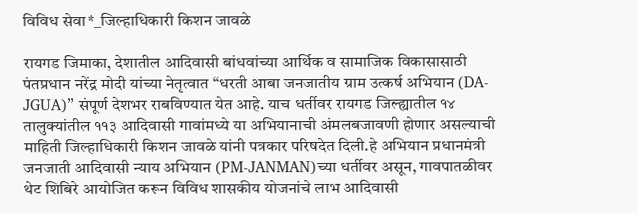विविध सेवा*_जिल्हाधिकारी किशन जावळे

रायगड जिमाका, देशातील आदिवासी बांधवांच्या आर्थिक व सामाजिक विकासासाठी पंतप्रधान नरेंद्र मोदी यांच्या नेतृत्वात “धरती आबा जनजातीय ग्राम उत्कर्ष अभियान (DA-JGUA)” संपूर्ण देशभर राबविण्यात येत आहे. याच धर्तीवर रायगड जिल्ह्यातील १४ तालुक्यांतील ११३ आदिवासी गावांमध्ये या अभियानाची अंमलबजावणी होणार असल्याची माहिती जिल्हाधिकारी किशन जावळे यांनी पत्रकार परिषदेत दिली.हे अभियान प्रधानमंत्री जनजाती आदिवासी न्याय अभियान (PM-JANMAN)च्या धर्तीवर असून, गावपातळीवर थेट शिबिरे आयोजित करून विविध शासकीय योजनांचे लाभ आदिवासी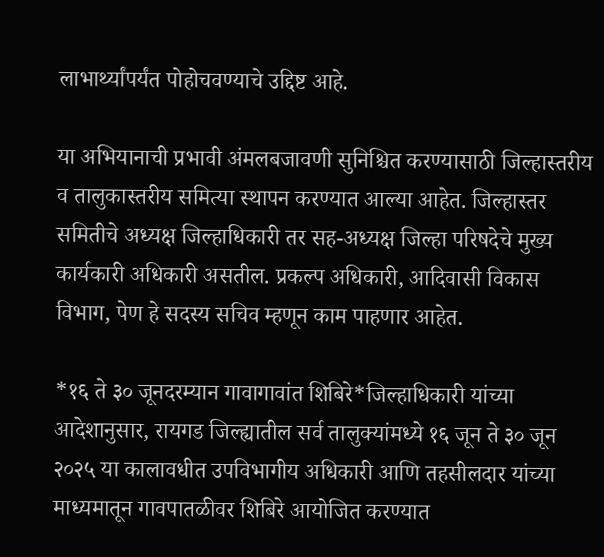लाभार्थ्यांपर्यंत पोहोचवण्याचे उद्दिष्ट आहे.

या अभियानाची प्रभावी अंमलबजावणी सुनिश्चित करण्यासाठी जिल्हास्तरीय व तालुकास्तरीय समित्या स्थापन करण्यात आल्या आहेत. जिल्हास्तर समितीचे अध्यक्ष जिल्हाधिकारी तर सह-अध्यक्ष जिल्हा परिषदेचे मुख्य कार्यकारी अधिकारी असतील. प्रकल्प अधिकारी, आदिवासी विकास विभाग, पेण हे सदस्य सचिव म्हणून काम पाहणार आहेत.

*१६ ते ३० जूनदरम्यान गावागावांत शिबिरे*जिल्हाधिकारी यांच्या आदेशानुसार, रायगड जिल्ह्यातील सर्व तालुक्यांमध्ये १६ जून ते ३० जून २०२५ या कालावधीत उपविभागीय अधिकारी आणि तहसीलदार यांच्या माध्यमातून गावपातळीवर शिबिरे आयोजित करण्यात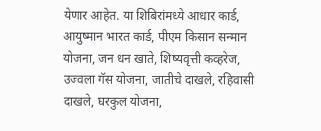येणार आहेत. या शिबिरांमध्ये आधार कार्ड, आयुष्मान भारत कार्ड, पीएम किसान सन्मान योजना, जन धन खाते, शिष्यवृत्ती कव्हरेज, उज्वला गॅस योजना, जातीचे दाखले, रहिवासी दाखले, घरकुल योजना,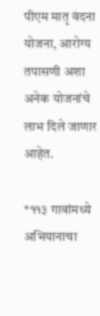पीएम मातृ वंदना योजना, आरोग्य तपासणी अशा अनेक योजनांचे लाभ दिले जाणार आहेत.

*११३ गावांमध्ये अभियानाचा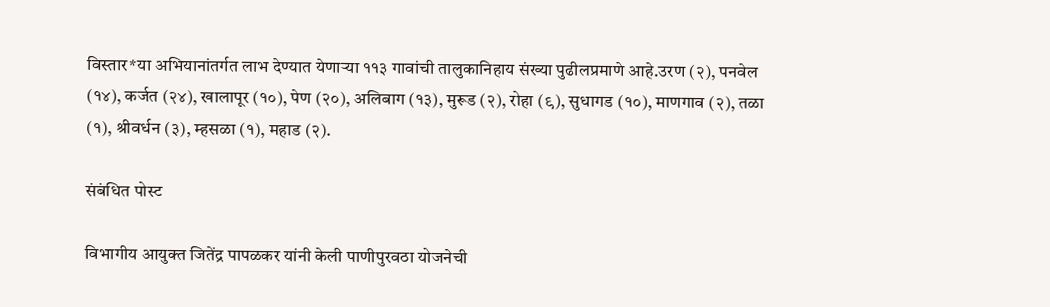विस्तार*या अभियानांतर्गत लाभ देण्यात येणाऱ्या ११३ गावांची तालुकानिहाय संख्या पुढीलप्रमाणे आहे.उरण (२), पनवेल (१४), कर्जत (२४), खालापूर (१०), पेण (२०), अलिबाग (१३), मुरूड (२), रोहा (९), सुधागड (१०), माणगाव (२), तळा (१), श्रीवर्धन (३), म्हसळा (१), महाड (२).

संबंधित पोस्ट

विभागीय आयुक्त जितेंद्र पापळकर यांनी केली पाणीपुरवठा योजनेची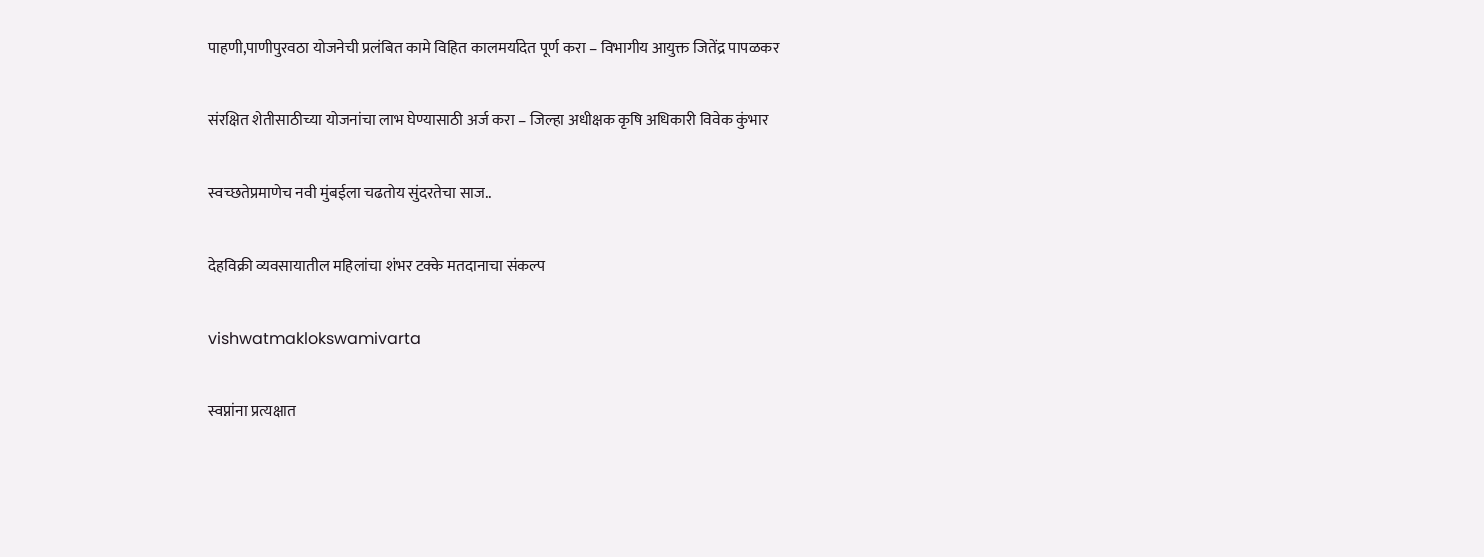पाहणी,पाणीपुरवठा योजनेची प्रलंबित कामे विहित कालमर्यादेत पूर्ण करा – विभागीय आयुक्त जितेंद्र पापळकर

संरक्षित शेतीसाठीच्या योजनांचा लाभ घेण्यासाठी अर्ज करा – जिल्हा अधीक्षक कृषि अधिकारी विवेक कुंभार

स्वच्छतेप्रमाणेच नवी मुंबईला चढतोय सुंदरतेचा साज..

देहविक्री व्यवसायातील महिलांचा शंभर टक्के मतदानाचा संकल्प

vishwatmaklokswamivarta

स्वप्नांना प्रत्यक्षात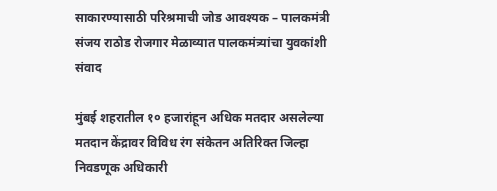साकारण्यासाठी परिश्रमाची जोड आवश्यक – पालकमंत्री संजय राठोड रोजगार मेळाव्यात पालकमंत्र्यांचा युवकांशी संवाद

मुंबई शहरातील १० हजारांहून अधिक मतदार असलेल्या मतदान केंद्रावर विविध रंग संकेतन अतिरिक्त जिल्हा निवडणूक अधिकारी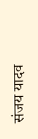संजय यादव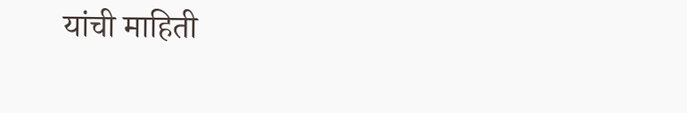यांची माहिती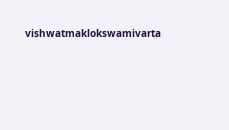vishwatmaklokswamivarta